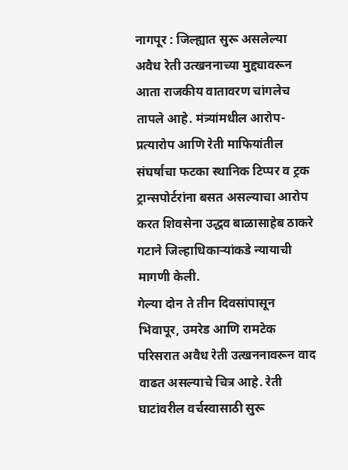नागपूर : जिल्ह्यात सुरू असलेल्या अवैध रेती उत्खननाच्या मुद्द्यावरून आता राजकीय वातावरण चांगलेच तापले आहे. मंत्र्यांमधील आरोप-प्रत्यारोप आणि रेती माफियांतील संघर्षाचा फटका स्थानिक टिप्पर व ट्रक ट्रान्सपोर्टरांना बसत असल्याचा आरोप करत शिवसेना उद्धव बाळासाहेब ठाकरे गटाने जिल्हाधिकाऱ्यांकडे न्यायाची मागणी केली.
गेल्या दोन ते तीन दिवसांपासून भिवापूर, उमरेड आणि रामटेक परिसरात अवैध रेती उत्खननावरून वाद वाढत असल्याचे चित्र आहे. रेती घाटांवरील वर्चस्वासाठी सुरू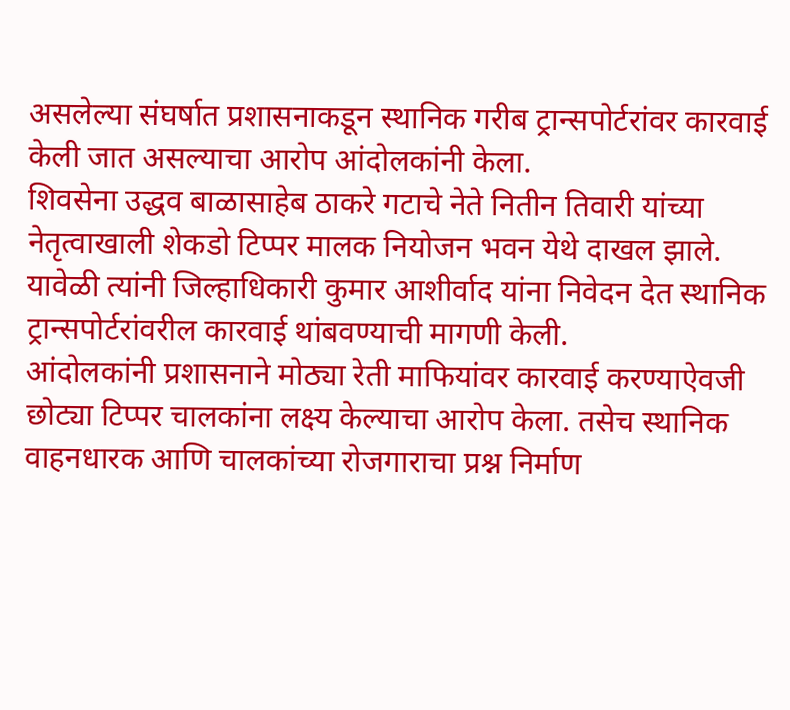असलेल्या संघर्षात प्रशासनाकडून स्थानिक गरीब ट्रान्सपोर्टरांवर कारवाई केली जात असल्याचा आरोप आंदोलकांनी केला.
शिवसेना उद्धव बाळासाहेब ठाकरे गटाचे नेते नितीन तिवारी यांच्या नेतृत्वाखाली शेकडो टिप्पर मालक नियोजन भवन येथे दाखल झाले. यावेळी त्यांनी जिल्हाधिकारी कुमार आशीर्वाद यांना निवेदन देत स्थानिक ट्रान्सपोर्टरांवरील कारवाई थांबवण्याची मागणी केली.
आंदोलकांनी प्रशासनाने मोठ्या रेती माफियांवर कारवाई करण्याऐवजी छोट्या टिप्पर चालकांना लक्ष्य केल्याचा आरोप केला. तसेच स्थानिक वाहनधारक आणि चालकांच्या रोजगाराचा प्रश्न निर्माण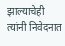झाल्याचेही त्यांनी निवेदनात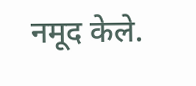नमूद केले.